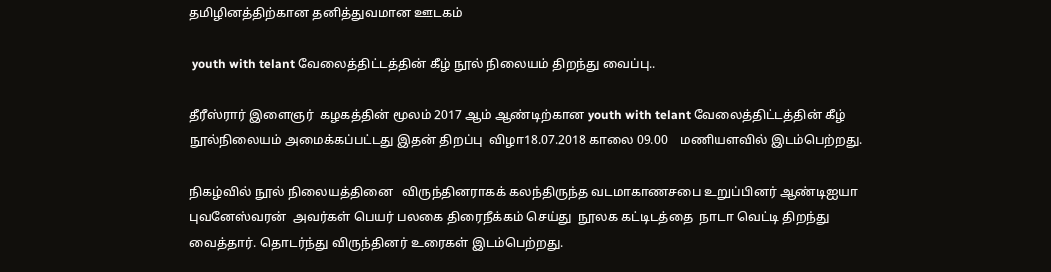தமிழினத்திற்கான தனித்துவமான ஊடகம்

 youth with telant வேலைத்திட்டத்தின் கீழ் நூல் நிலையம் திறந்து வைப்பு..

தீரீஸ்ரார் இளைஞர்  கழகத்தின் மூலம் 2017 ஆம் ஆண்டிற்கான youth with telant வேலைத்திட்டத்தின் கீழ் நூல்நிலையம் அமைக்கப்பட்டது இதன் திறப்பு  விழா18.07.2018 காலை 09.00    மணியளவில் இடம்பெற்றது.

நிகழ்வில் நூல் நிலையத்தினை   விருந்தினராகக் கலந்திருந்த வடமாகாணசபை உறுப்பினர் ஆண்டிஐயா புவனேஸ்வரன்  அவர்கள் பெயர் பலகை திரைநீக்கம் செய்து  நூலக கட்டிடத்தை  நாடா வெட்டி திறந்து வைத்தார். தொடர்ந்து விருந்தினர் உரைகள் இடம்பெற்றது.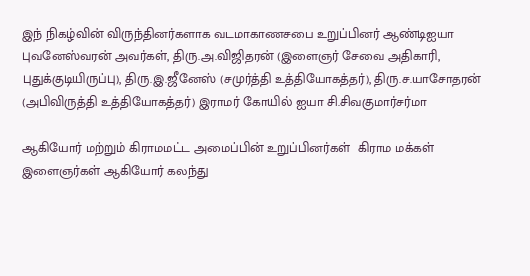இந் நிகழ்வின் விருந்தினர்களாக வடமாகாணசபை உறுப்பினர் ஆண்டிஐயா புவனேஸ்வரன் அவர்கள், திரு.அ.விஜிதரன் (இளைஞர் சேவை அதிகாரி, புதுக்குடியிருப்பு), திரு.இ.ஜீனேஸ் (சமுர்த்தி உத்தியோகத்தர்), திரு.ச.யாசோதரன் (அபிவிருத்தி உத்தியோகத்தர்) இராமர் கோயில் ஐயா சி.சிவகுமார்சர்மா

ஆகியோர் மற்றும் கிராமமட்ட அமைப்பின் உறுப்பினர்கள்  கிராம மக்கள் இளைஞர்கள் ஆகியோர் கலந்து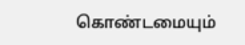கொண்டமையும்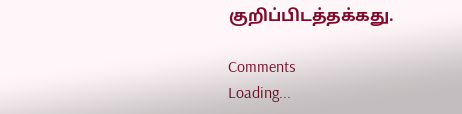குறிப்பிடத்தக்கது.

Comments
Loading...